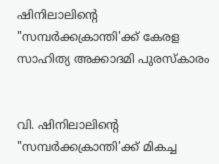ഷിനിലാലിന്‍റെ "സമ്പർക്കക്രാന്തി'ക്ക് കേരള സാഹിത്യ അക്കാദമി പുരസ്കാരം


വി. ഷിനിലാലിന്‍റെ "സമ്പർക്കക്രാന്തി'ക്ക് മികച്ച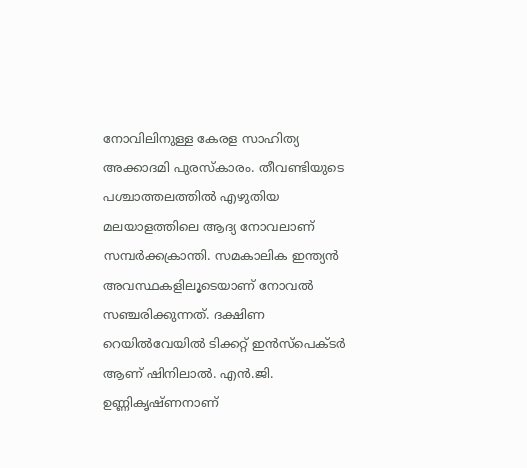നോവിലിനുള്ള കേരള സാഹിത്യ അക്കാദമി പുരസ്കാരം. തീവണ്ടിയുടെ പശ്ചാത്തലത്തിൽ എഴുതിയ മലയാളത്തിലെ ആദ്യ നോവലാണ് സമ്പർക്കക്രാന്തി. സമകാലിക ഇന്ത്യൻ അവസ്ഥകളിലൂടെയാണ് നോവൽ സഞ്ചരിക്കുന്നത്. ദക്ഷിണ റെയിൽവേയിൽ ടിക്കറ്റ് ഇൻ‌സ്പെക്ടർ ആണ് ഷിനിലാൽ. എൻ.ജി. ഉണ്ണികൃഷ്ണനാണ്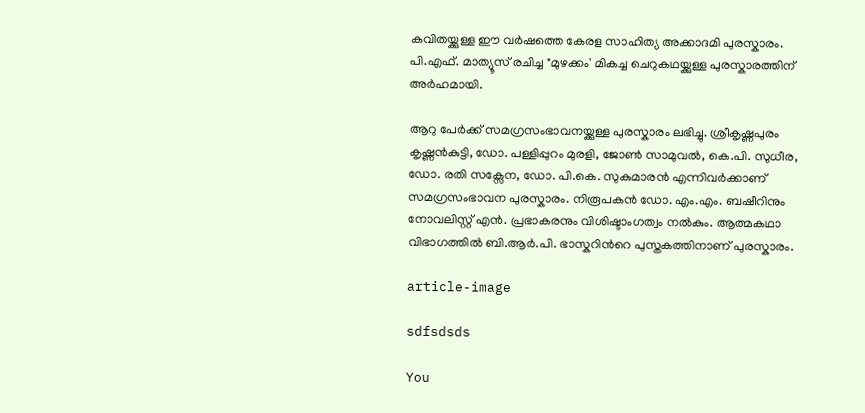കവിതയ്ക്കുള്ള ഈ വർഷത്തെ കേരള സാഹിത്യ അക്കാദമി പുരസ്കാരം. പി.എഫ്. മാത്യൂസ് രചിച്ച "മുഴക്കം' മികച്ച ചെറുകഥയ്ക്കുള്ള പുരസ്കാരത്തിന് അർഹമായി.

ആറു പേർക്ക് സമഗ്രസംഭാവനയ്ക്കുള്ള പുരസ്കാരം ലഭിച്ചു. ശ്രീകൃഷ്ണപുരം കൃഷ്ണൻകുട്ടി, ഡോ. പള്ളിപ്പുറം മുരളി, ജോൺ സാമുവൽ, കെ.പി. സുധീര, ഡോ. രതി സക്സേന, ഡോ. പി.കെ. സുകുമാരൻ എന്നിവർക്കാണ് സമഗ്രസംഭാവന പുരസ്കാരം. നിരൂപകൻ ഡോ. എം.എം. ബഷീറിനും നോവലിസ്റ്റ് എൻ. പ്രഭാകരനും വിശിഷ്ടാംഗത്വം നൽകും. ആത്മകഥാ വിഭാഗത്തിൽ ബി.ആർ.പി. ഭാസ്കറിന്‍റെ പുസ്തകത്തിനാണ് പുരസ്കാരം.

article-image

sdfsdsds

You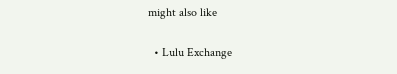might also like

  • Lulu Exchange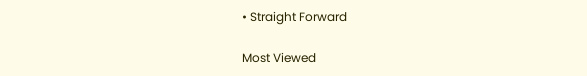• Straight Forward

Most Viewed